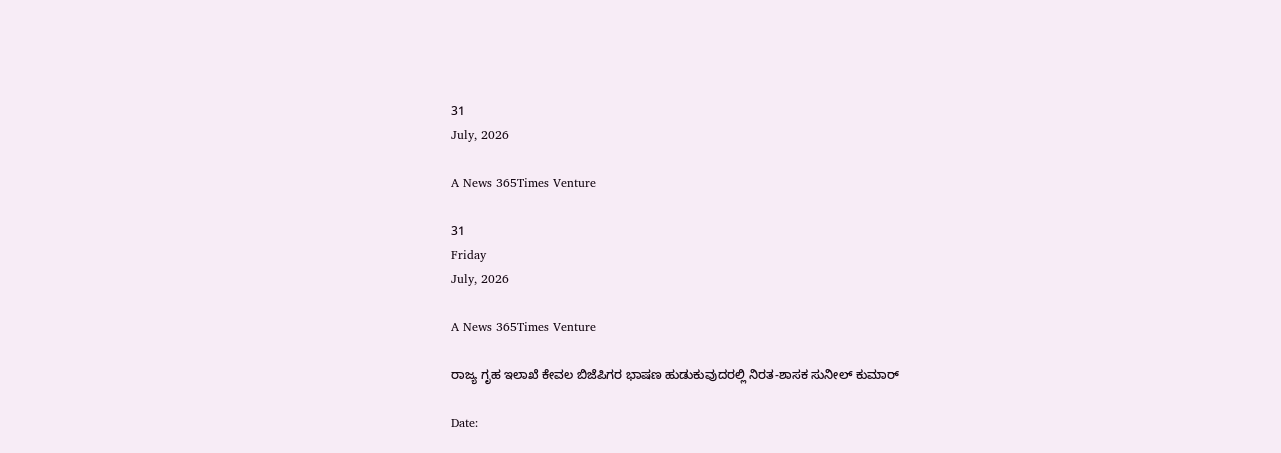31
July, 2026

A News 365Times Venture

31
Friday
July, 2026

A News 365Times Venture

ರಾಜ್ಯ ಗೃಹ ಇಲಾಖೆ ಕೇವಲ ಬಿಜೆಪಿಗರ ಭಾಷಣ ಹುಡುಕುವುದರಲ್ಲಿ ನಿರತ-ಶಾಸಕ ಸುನೀಲ್ ಕುಮಾರ್

Date: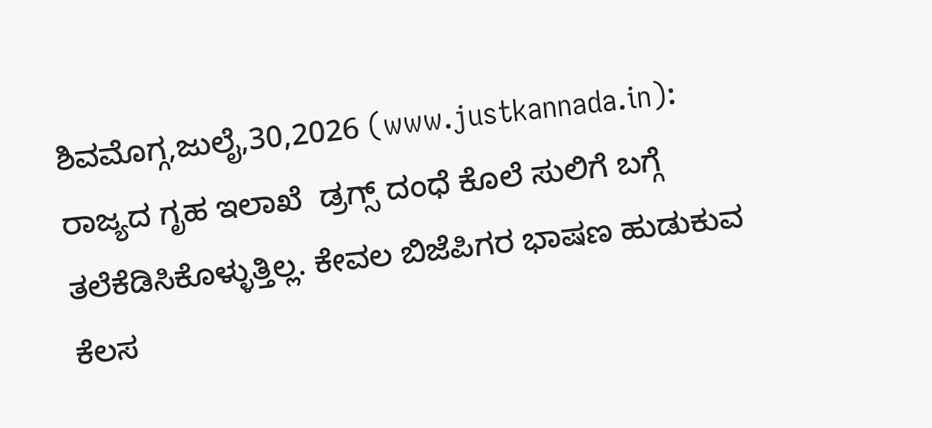ಶಿವಮೊಗ್ಗ,ಜುಲೈ,30,2026 (www.justkannada.in): ರಾಜ್ಯದ ಗೃಹ ಇಲಾಖೆ  ಡ್ರಗ್ಸ್ ದಂಧೆ ಕೊಲೆ ಸುಲಿಗೆ ಬಗ್ಗೆ ತಲೆಕೆಡಿಸಿಕೊಳ್ಳುತ್ತಿಲ್ಲ. ಕೇವಲ ಬಿಜೆಪಿಗರ ಭಾಷಣ ಹುಡುಕುವ ಕೆಲಸ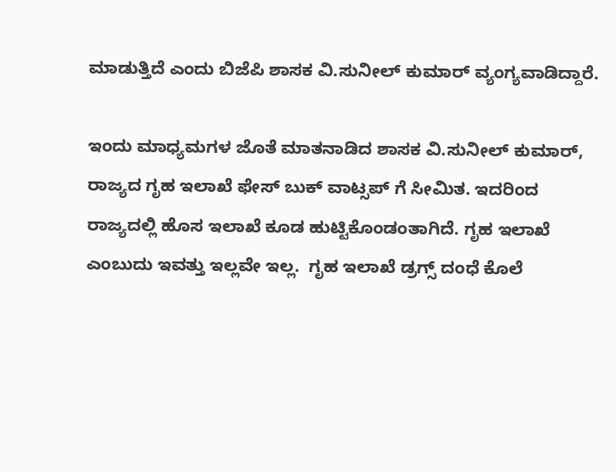ಮಾಡುತ್ತಿದೆ ಎಂದು ಬಿಜೆಪಿ ಶಾಸಕ ವಿ.ಸುನೀಲ್ ಕುಮಾರ್ ವ್ಯಂಗ್ಯವಾಡಿದ್ದಾರೆ.

ಇಂದು ಮಾಧ್ಯಮಗಳ ಜೊತೆ ಮಾತನಾಡಿದ ಶಾಸಕ ವಿ.ಸುನೀಲ್ ಕುಮಾರ್, ರಾಜ್ಯದ ಗೃಹ ಇಲಾಖೆ ಫೇಸ್ ಬುಕ್ ವಾಟ್ಸಪ್ ಗೆ ಸೀಮಿತ. ಇದರಿಂದ ರಾಜ್ಯದಲ್ಲಿ ಹೊಸ ಇಲಾಖೆ ಕೂಡ ಹುಟ್ಟಿಕೊಂಡಂತಾಗಿದೆ. ಗೃಹ ಇಲಾಖೆ ಎಂಬುದು ಇವತ್ತು ಇಲ್ಲವೇ ಇಲ್ಲ.  ಗೃಹ ಇಲಾಖೆ ಡ್ರಗ್ಸ್ ದಂಧೆ ಕೊಲೆ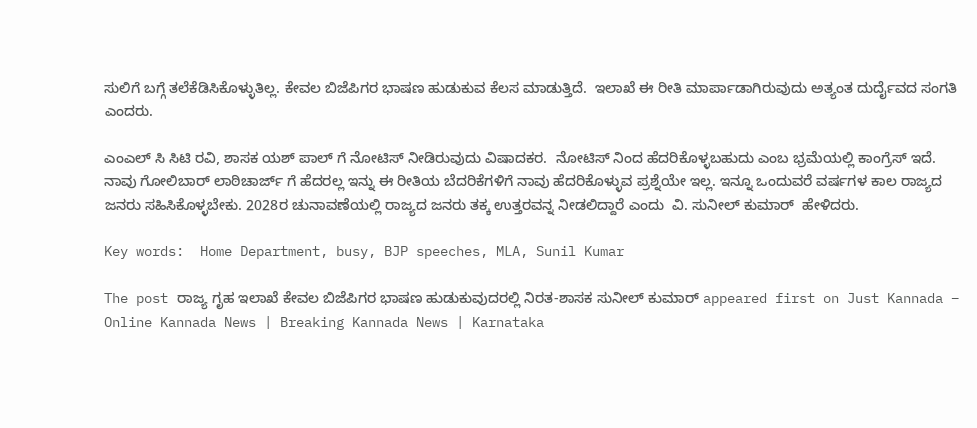ಸುಲಿಗೆ ಬಗ್ಗೆ ತಲೆಕೆಡಿಸಿಕೊಳ್ಳುತಿಲ್ಲ. ಕೇವಲ ಬಿಜೆಪಿಗರ ಭಾಷಣ ಹುಡುಕುವ ಕೆಲಸ ಮಾಡುತ್ತಿದೆ.  ಇಲಾಖೆ ಈ ರೀತಿ ಮಾರ್ಪಾಡಾಗಿರುವುದು ಅತ್ಯಂತ ದುರ್ದೈವದ ಸಂಗತಿ ಎಂದರು.

ಎಂಎಲ್ ಸಿ ಸಿಟಿ ರವಿ, ಶಾಸಕ ಯಶ್ ಪಾಲ್ ಗೆ ನೋಟಿಸ್ ನೀಡಿರುವುದು ವಿಷಾದಕರ.  ನೋಟಿಸ್ ನಿಂದ ಹೆದರಿಕೊಳ್ಳಬಹುದು ಎಂಬ ಭ್ರಮೆಯಲ್ಲಿ ಕಾಂಗ್ರೆಸ್ ಇದೆ. ನಾವು ಗೋಲಿಬಾರ್ ಲಾಠಿಚಾರ್ಜ್ ಗೆ ಹೆದರಲ್ಲ ಇನ್ನು ಈ ರೀತಿಯ ಬೆದರಿಕೆಗಳಿಗೆ ನಾವು ಹೆದರಿಕೊಳ್ಳುವ ಪ್ರಶ್ನೆಯೇ ಇಲ್ಲ. ಇನ್ನೂ ಒಂದುವರೆ ವರ್ಷಗಳ ಕಾಲ ರಾಜ್ಯದ ಜನರು ಸಹಿಸಿಕೊಳ್ಳಬೇಕು. 2028ರ ಚುನಾವಣೆಯಲ್ಲಿ ರಾಜ್ಯದ ಜನರು ತಕ್ಕ ಉತ್ತರವನ್ನ ನೀಡಲಿದ್ದಾರೆ ಎಂದು  ವಿ. ಸುನೀಲ್ ಕುಮಾರ್  ಹೇಳಿದರು.

Key words:  Home Department, busy, BJP speeches, MLA, Sunil Kumar

The post ರಾಜ್ಯ ಗೃಹ ಇಲಾಖೆ ಕೇವಲ ಬಿಜೆಪಿಗರ ಭಾಷಣ ಹುಡುಕುವುದರಲ್ಲಿ ನಿರತ-ಶಾಸಕ ಸುನೀಲ್ ಕುಮಾರ್ appeared first on Just Kannada – Online Kannada News | Breaking Kannada News | Karnataka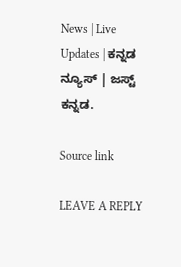News | Live Updates | ಕನ್ನಡ ನ್ಯೂಸ್ | ಜಸ್ಟ್ ಕನ್ನಡ.

Source link

LEAVE A REPLY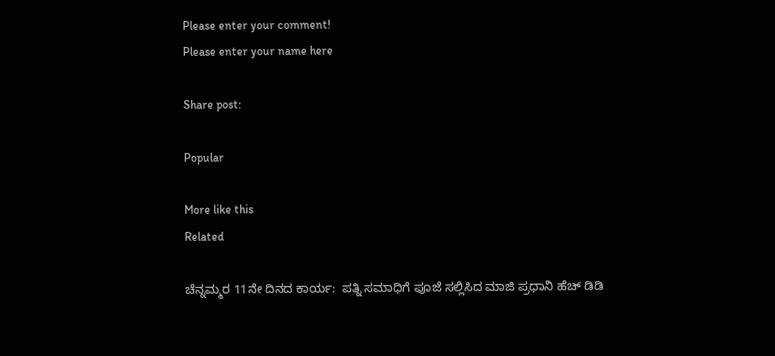Please enter your comment!
Please enter your name here

Share post:

Popular

More like this
Related

ಚೆನ್ನಮ್ಮರ 11ನೇ ದಿನದ ಕಾರ್ಯ:  ಪತ್ನಿ ಸಮಾಧಿಗೆ ಪೂಜೆ ಸಲ್ಲಿಸಿದ ಮಾಜಿ ಪ್ರಧಾನಿ ಹೆಚ್ ಡಿಡಿ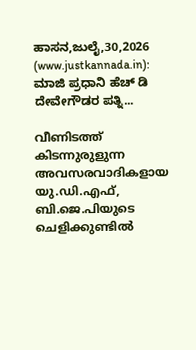ಹಾಸನ,ಜುಲೈ,30,2026 (www.justkannada.in):  ಮಾಜಿ ಪ್ರಧಾನಿ ಹೆಚ್ ಡಿ ದೇವೇಗೌಡರ ಪತ್ನಿ...

വീണിടത്ത് കിടന്നുരുളുന്ന അവസരവാദികളായ യു.ഡി.എഫ്, ബി.ജെ.പിയുടെ ചെളിക്കുണ്ടില്‍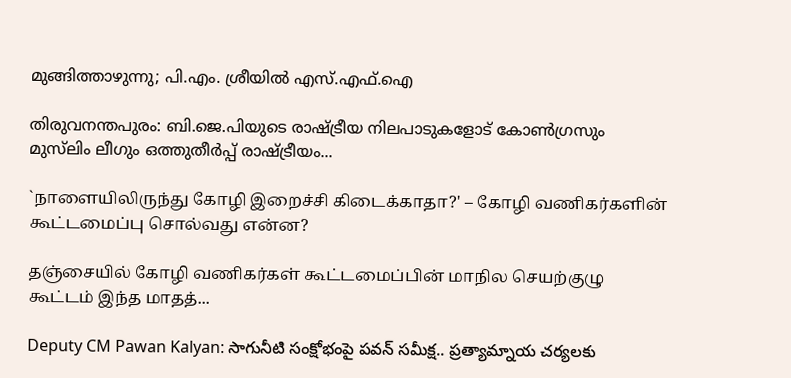മുങ്ങിത്താഴുന്നു; പി.എം. ശ്രീയില്‍ എസ്.എഫ്.ഐ

തിരുവനന്തപുരം: ബി.ജെ.പിയുടെ രാഷ്ട്രീയ നിലപാടുകളോട് കോണ്‍ഗ്രസും മുസ്‌ലിം ലീഗും ഒത്തുതീര്‍പ്പ് രാഷ്ട്രീയം...

`நாளையிலிருந்து கோழி இறைச்சி கிடைக்காதா?' – கோழி வணிகர்களின் கூட்டமைப்பு சொல்வது என்ன?

தஞ்சையில் கோழி வணிகர்கள் கூட்டமைப்பின் மாநில செயற்குழு கூட்டம் இந்த மாதத்...

Deputy CM Pawan Kalyan: సాగునీటి సంక్షోభంపై పవన్ సమీక్ష.. ప్రత్యామ్నాయ చర్యలకు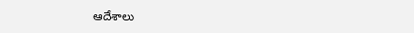ఆదేశాలు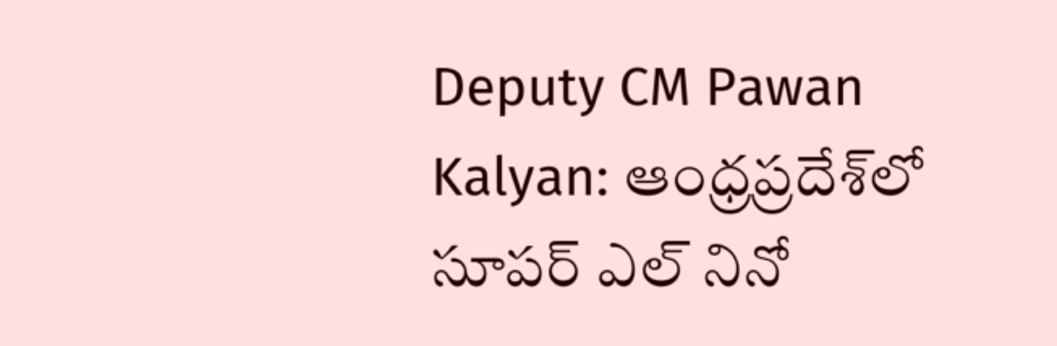Deputy CM Pawan Kalyan: ఆంధ్రప్రదేశ్‌లో సూపర్ ఎల్ నినో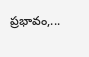ప్రభావం,...